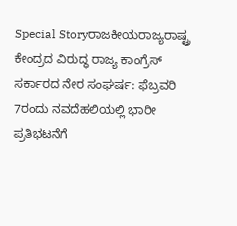Special Storyರಾಜಕೀಯರಾಜ್ಯರಾಷ್ಟ್ರ ಕೇಂದ್ರದ ವಿರುದ್ಧ ರಾಜ್ಯ ಕಾಂಗ್ರೆಸ್ ಸರ್ಕಾರದ ನೇರ ಸಂಘರ್ಷ: ಫೆಬ್ರವರಿ 7ರಂದು ನವದೆಹಲಿಯಲ್ಲಿ ಭಾರೀ ಪ್ರತಿಭಟನೆಗೆ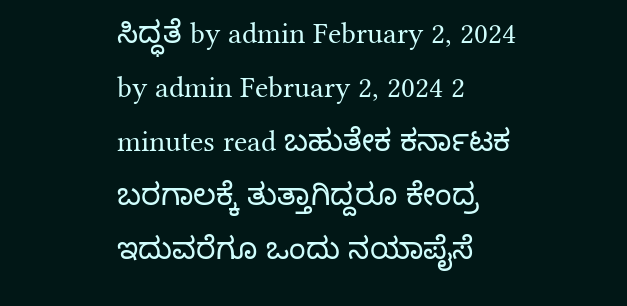ಸಿದ್ಧತೆ by admin February 2, 2024 by admin February 2, 2024 2 minutes read ಬಹುತೇಕ ಕರ್ನಾಟಕ ಬರಗಾಲಕ್ಕೆ ತುತ್ತಾಗಿದ್ದರೂ ಕೇಂದ್ರ ಇದುವರೆಗೂ ಒಂದು ನಯಾಪೈಸೆ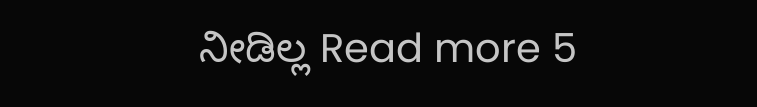ನೀಡಿಲ್ಲ Read more 5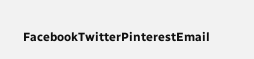FacebookTwitterPinterestEmail